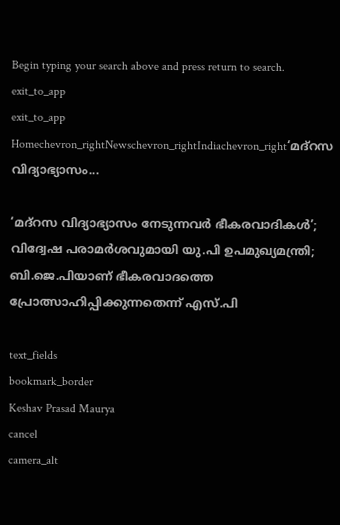Begin typing your search above and press return to search.
exit_to_app
exit_to_app
Homechevron_rightNewschevron_rightIndiachevron_right‘മദ്റസ വിദ്യാഭ്യാസം...

‘മദ്റസ വിദ്യാഭ്യാസം നേടുന്നവർ ഭീകരവാദികൾ’; വിദ്വേഷ പരാമർശവുമായി യു.പി ഉപമുഖ്യമന്ത്രി; ബി.ജെ.പിയാണ് ഭീകരവാദത്തെ പ്രോത്സാഹിപ്പിക്കുന്നതെന്ന് എസ്.പി

text_fields
bookmark_border
Keshav Prasad Maurya
cancel
camera_alt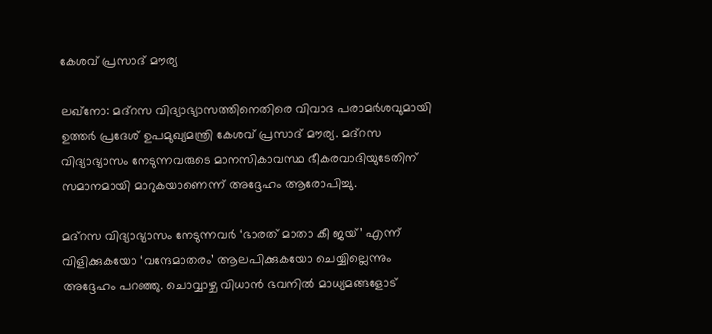കേശവ് പ്രസാദ് മൗര്യ

ലഖ്നോ: മദ്റസ വിദ്യാഭ്യാസത്തിനെതിരെ വിവാദ പരാമർശവുമായി ഉത്തർ പ്രദേശ് ഉപമുഖ്യമന്ത്രി കേശവ് പ്രസാദ് മൗര്യ. മദ്റസ വിദ്യാഭ്യാസം നേടുന്നവരുടെ മാനസികാവസ്ഥ ഭീകരവാദിയുടേതിന് സമാനമായി മാറുകയാണെന്ന് അദ്ദേഹം ആരോപിച്ചു.

മദ്റസ വിദ്യാഭ്യാസം നേടുന്നവർ ‘ഭാരത് മാതാ കീ ജയ്’ എന്ന് വിളിക്കുകയോ ‘വന്ദേമാതരം’ ആലപിക്കുകയോ ചെയ്യില്ലെന്നും അദ്ദേഹം പറഞ്ഞു. ചൊവ്വാഴ്ച വിധാൻ ഭവനിൽ മാധ്യമങ്ങളോട്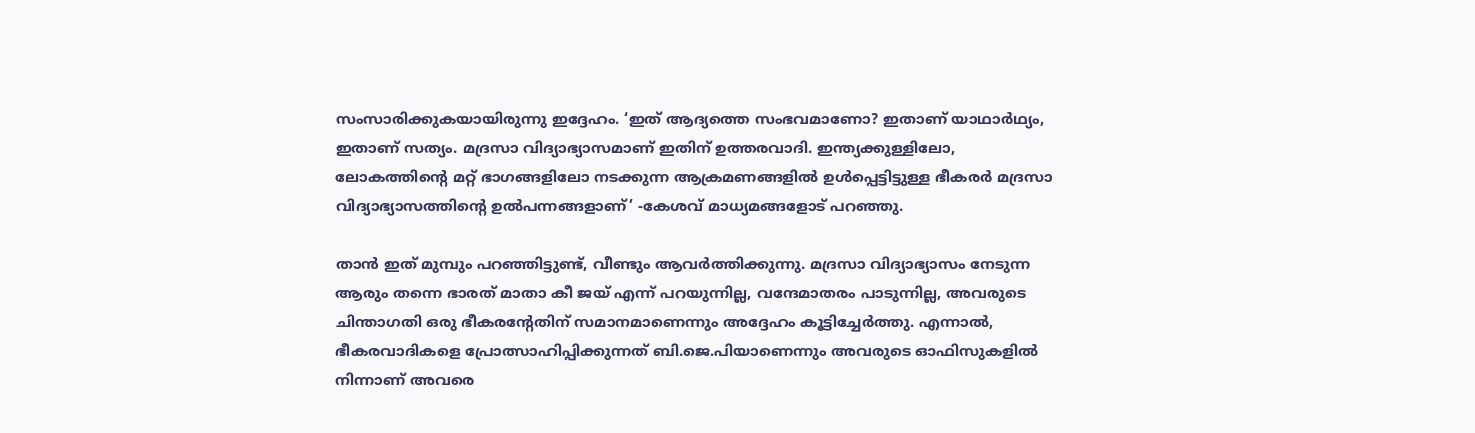സംസാരിക്കുകയായിരുന്നു ഇദ്ദേഹം. ‘ഇത് ആദ്യത്തെ സംഭവമാണോ? ഇതാണ് യാഥാർഥ്യം, ഇതാണ് സത്യം. മദ്രസാ വിദ്യാഭ്യാസമാണ് ഇതിന് ഉത്തരവാദി. ഇന്ത്യക്കുള്ളിലോ, ലോകത്തിന്‍റെ മറ്റ് ഭാഗങ്ങളിലോ നടക്കുന്ന ആക്രമണങ്ങളിൽ ഉൾപ്പെട്ടിട്ടുള്ള ഭീകരർ മദ്രസാ വിദ്യാഭ്യാസത്തിന്‍റെ ഉൽപന്നങ്ങളാണ്’ -കേശവ് മാധ്യമങ്ങളോട് പറഞ്ഞു.

താൻ ഇത് മുമ്പും പറഞ്ഞിട്ടുണ്ട്, വീണ്ടും ആവർത്തിക്കുന്നു. മദ്രസാ വിദ്യാഭ്യാസം നേടുന്ന ആരും തന്നെ ഭാരത് മാതാ കീ ജയ് എന്ന് പറയുന്നില്ല, വന്ദേമാതരം പാടുന്നില്ല, അവരുടെ ചിന്താഗതി ഒരു ഭീകരന്റേതിന് സമാനമാണെന്നും അദ്ദേഹം കൂട്ടിച്ചേർത്തു. എന്നാൽ, ഭീകരവാദികളെ പ്രോത്സാഹിപ്പിക്കുന്നത് ബി.ജെ.പിയാണെന്നും അവരുടെ ഓഫിസുകളിൽ നിന്നാണ് അവരെ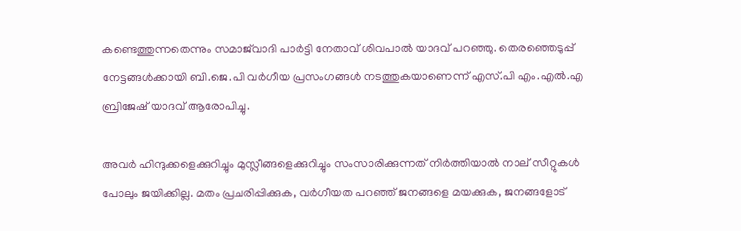കണ്ടെത്തുന്നതെന്നും സമാജ്‍വാദി പാർട്ടി നേതാവ് ശിവപാൽ യാദവ് പറഞ്ഞു. തെരഞ്ഞെടുപ്പ് നേട്ടങ്ങൾക്കായി ബി.ജെ.പി വർഗീയ പ്രസംഗങ്ങൾ നടത്തുകയാണെന്ന് എസ്.പി എം.എൽ.എ ബ്രിജേഷ് യാദവ് ആരോപിച്ചു.

അവർ ഹിന്ദുക്കളെക്കുറിച്ചും മുസ്ലീങ്ങളെക്കുറിച്ചും സംസാരിക്കുന്നത് നിർത്തിയാൽ നാല് സീറ്റുകൾ പോലും ജയിക്കില്ല. മതം പ്രചരിപ്പിക്കുക, വർഗീയത പറഞ്ഞ് ജനങ്ങളെ മയക്കുക, ജനങ്ങളോട്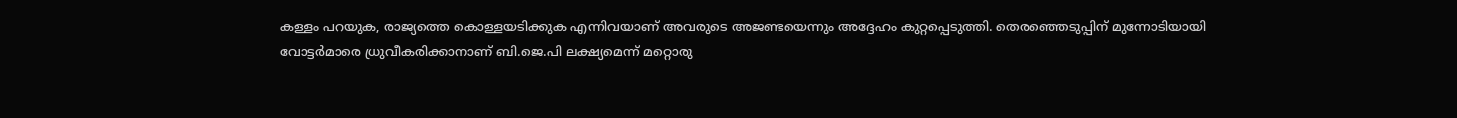കള്ളം പറയുക, രാജ്യത്തെ കൊള്ളയടിക്കുക എന്നിവയാണ് അവരുടെ അജണ്ടയെന്നും അദ്ദേഹം കുറ്റപ്പെടുത്തി. തെരഞ്ഞെടുപ്പിന് മുന്നോടിയായി വോട്ടർമാരെ ധ്രുവീകരിക്കാനാണ് ബി.ജെ.പി ലക്ഷ്യമെന്ന് മറ്റൊരു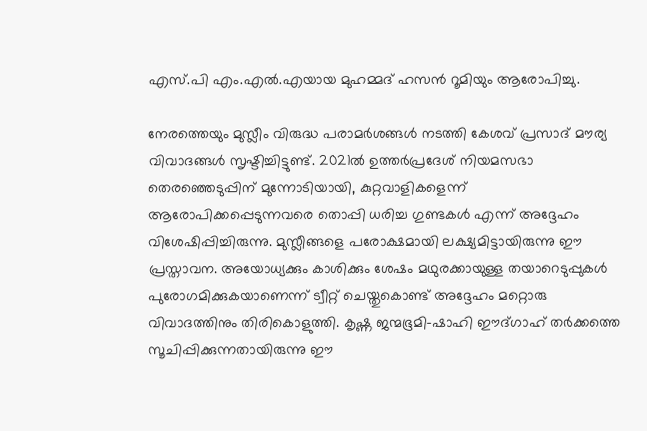എസ്.പി എം.എൽ.എയായ മുഹമ്മദ് ഹസൻ റൂമിയും ആരോപിച്ചു.

നേരത്തെയും മുസ്ലീം വിരുദ്ധ പരാമർശങ്ങൾ നടത്തി കേശവ് പ്രസാദ് മൗര്യ വിവാദങ്ങൾ സൃഷ്ടിച്ചിട്ടുണ്ട്. 2021ൽ ഉത്തർപ്രദേശ് നിയമസഭാ തെരഞ്ഞെടുപ്പിന് മുന്നോടിയായി, കുറ്റവാളികളെന്ന് ആരോപിക്കപ്പെടുന്നവരെ തൊപ്പി ധരിച്ച ഗുണ്ടകൾ എന്ന് അദ്ദേഹം വിശേഷിപ്പിച്ചിരുന്നു. മുസ്ലീങ്ങളെ പരോക്ഷമായി ലക്ഷ്യമിട്ടായിരുന്നു ഈ പ്രസ്താവന. അയോധ്യക്കും കാശിക്കും ശേഷം മഥുരക്കായുള്ള തയാറെടുപ്പുകൾ പുരോഗമിക്കുകയാണെന്ന് ട്വീറ്റ് ചെയ്തുകൊണ്ട് അദ്ദേഹം മറ്റൊരു വിവാദത്തിനും തിരികൊളുത്തി. കൃഷ്ണ ജന്മഭൂമി-ഷാഹി ഈദ്ഗാഹ് തർക്കത്തെ സൂചിപ്പിക്കുന്നതായിരുന്നു ഈ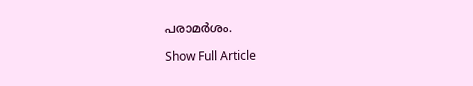പരാമർശം.

Show Full Article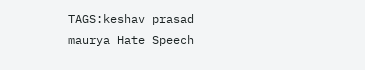TAGS:keshav prasad maurya Hate Speech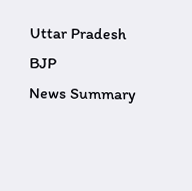Uttar Pradesh BJP
News Summary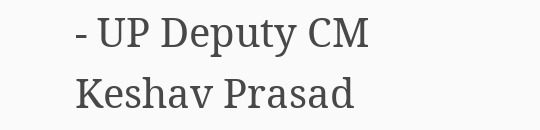- UP Deputy CM Keshav Prasad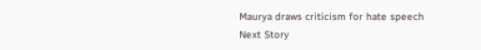Maurya draws criticism for hate speech
Next Story